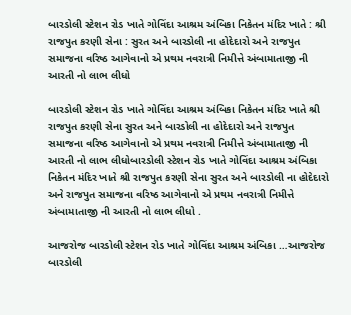બારડોલી સ્ટેશન રોડ ખાતે ગોવિંદા આશ્રમ અંબિકા નિકેતન મંદિર ખાતે : શ્રી રાજપુત કરણી સેના : સુરત અને બારડોલી ના હોદેદારો અને રાજપુત સમાજના વરિષ્ઠ આગેવાનો એ પ્રથમ નવરાત્રી નિમીત્તે અંબામાતાજી ની આરતી નો લાભ લીધો

બારડોલી સ્ટેશન રોડ ખાતે ગોવિંદા આશ્રમ અંબિકા નિકેતન મંદિર ખાતે શ્રી રાજપુત કરણી સેના સુરત અને બારડોલી ના હોદેદારો અને રાજપુત સમાજના વરિષ્ઠ આગેવાનો એ પ્રથમ નવરાત્રી નિમીત્તે અંબામાતાજી ની આરતી નો લાભ લીધોબારડોલી સ્ટેશન રોડ ખાતે ગોવિંદા આશ્રમ અંબિકા નિકેતન મંદિર ખાતે શ્રી રાજપુત કરણી સેના સુરત અને બારડોલી ના હોદેદારો અને રાજપુત સમાજના વરિષ્ઠ આગેવાનો એ પ્રથમ નવરાત્રી નિમીત્તે અંબામાતાજી ની આરતી નો લાભ લીધો .

આજરોજ બારડોલી સ્ટેશન રોડ ખાતે ગોવિંદા આશ્રમ અંબિકા …આજરોજ બારડોલી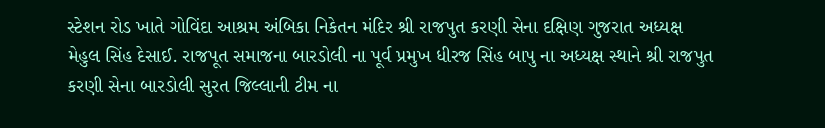સ્ટેશન રોડ ખાતે ગોવિંદા આશ્રમ અંબિકા નિકેતન મંદિર શ્રી રાજપુત કરણી સેના દક્ષિણ ગુજરાત અધ્યક્ષ મેહુલ સિંહ દેસાઈ. રાજપૂત સમાજના બારડોલી ના પૂર્વ પ્રમુખ ધીરજ સિંહ બાપુ ના અધ્યક્ષ સ્થાને શ્રી રાજપુત કરણી સેના બારડોલી સુરત જિલ્લાની ટીમ ના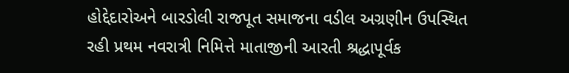હોદ્દેદારોઅને બારડોલી રાજપૂત સમાજના વડીલ અગ્રણીન ઉપસ્થિત રહી પ્રથમ નવરાત્રી નિમિત્તે માતાજીની આરતી શ્રદ્ધાપૂર્વક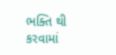ભક્તિ થી કરવામાં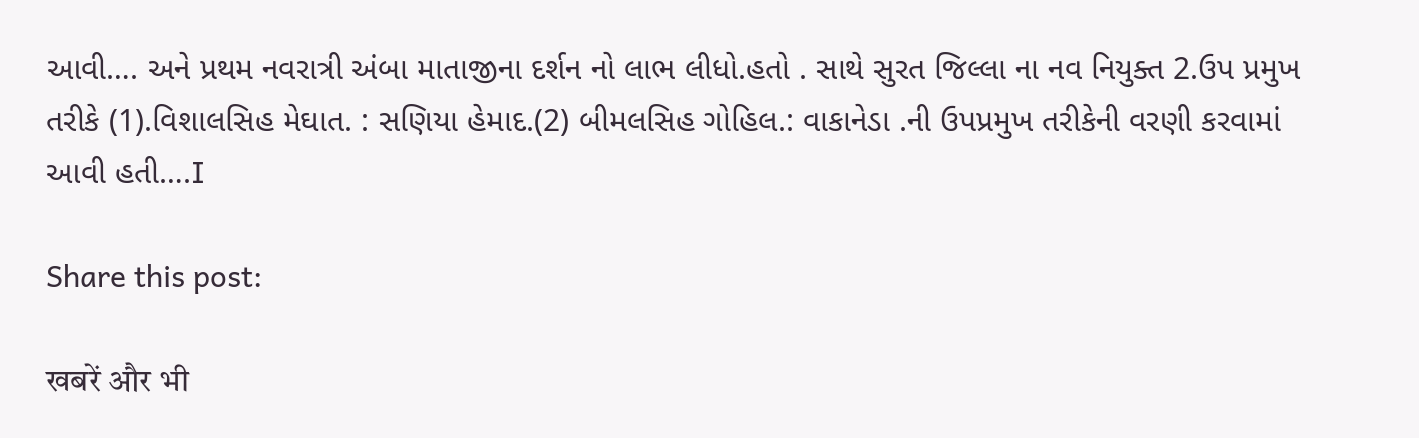આવી…. અને પ્રથમ નવરાત્રી અંબા માતાજીના દર્શન નો લાભ લીધો.હતો . સાથે સુરત જિલ્લા ના નવ નિયુક્ત 2.ઉપ પ્રમુખ તરીકે (1).વિશાલસિહ મેઘાત. : સણિયા હેમાદ.(2) બીમલસિહ ગોહિલ.: વાકાનેડા .ની ઉપપ્રમુખ તરીકેની વરણી કરવામાં આવી હતી….I

Share this post:

खबरें और भी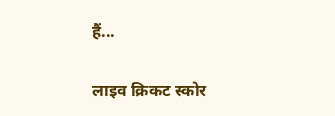हैं...

लाइव क्रिकट स्कोर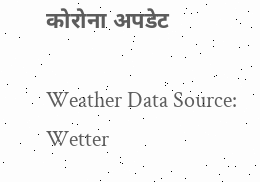कोरोना अपडेट

Weather Data Source: Wetter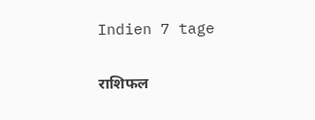Indien 7 tage

राशिफल